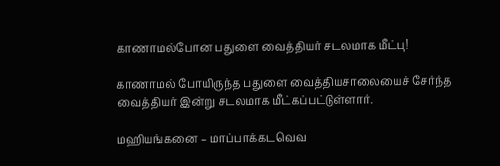காணாமல்போன பதுளை வைத்தியர் சடலமாக மீட்பு!

காணாமல் போயிருந்த பதுளை வைத்தியசாலையைச் சேர்ந்த வைத்தியர் இன்று சடலமாக மீட்கப்பட்டுள்ளார்.

மஹியங்கனை – மாப்பாக்கடவெவ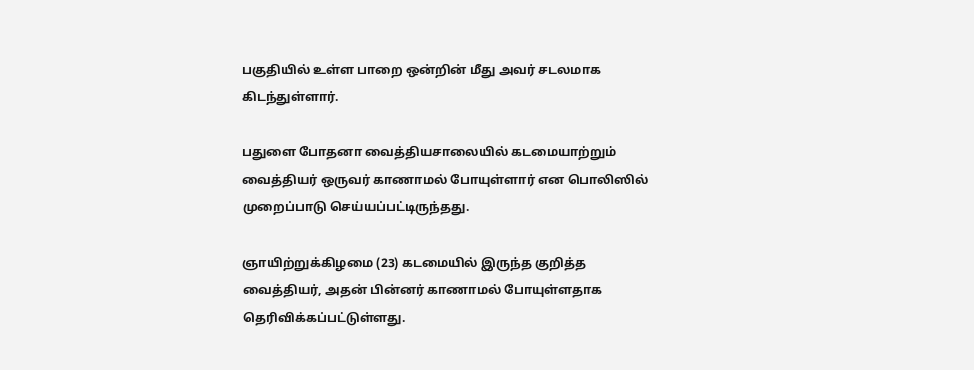பகுதியில் உள்ள பாறை ஒன்றின் மீது அவர் சடலமாக கிடந்துள்ளார்.

பதுளை போதனா வைத்தியசாலையில் கடமையாற்றும் வைத்தியர் ஒருவர் காணாமல் போயுள்ளார் என பொலிஸில் முறைப்பாடு செய்யப்பட்டிருந்தது.

ஞாயிற்றுக்கிழமை (23) கடமையில் இருந்த குறித்த வைத்தியர், அதன் பின்னர் காணாமல் போயுள்ளதாக தெரிவிக்கப்பட்டுள்ளது.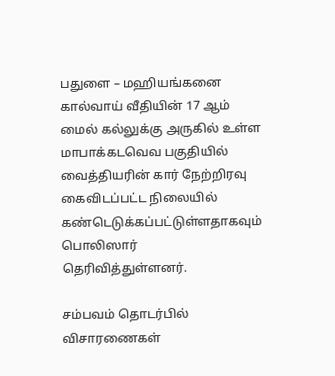பதுளை – மஹியங்கனை கால்வாய் வீதியின் 17 ஆம் மைல் கல்லுக்கு அருகில் உள்ள மாபாக்கடவெவ பகுதியில் வைத்தியரின் கார் நேற்றிரவு கைவிடப்பட்ட நிலையில் கண்டெடுக்கப்பட்டுள்ளதாகவும் பொலிஸார் தெரிவித்துள்ளனர்.

சம்பவம் தொடர்பில் விசாரணைகள்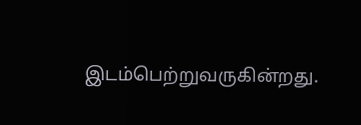இடம்பெற்றுவருகின்றது.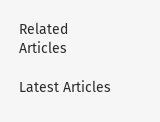Related Articles

Latest Articles